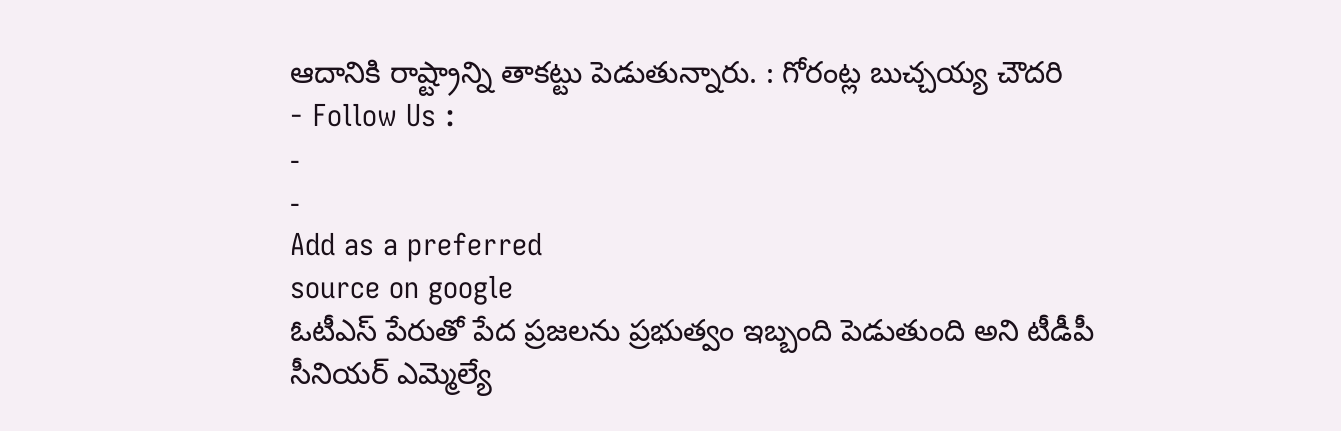ఆదానికి రాష్ట్రాన్ని తాకట్టు పెడుతున్నారు. : గోరంట్ల బుచ్చయ్య చౌదరి
- Follow Us :
-
-
Add as a preferred
source on google
ఓటీఎస్ పేరుతో పేద ప్రజలను ప్రభుత్వం ఇబ్బంది పెడుతుంది అని టీడీపీ సీనియర్ ఎమ్మెల్యే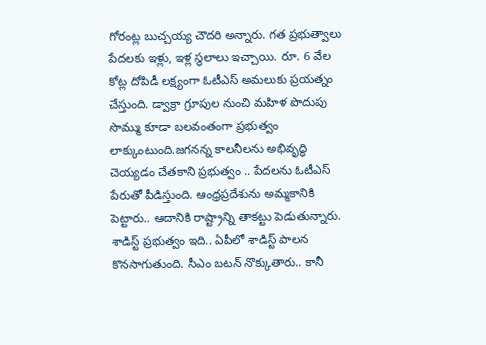గోరంట్ల బుచ్చయ్య చౌదరి అన్నారు. గత ప్రభుత్వాలు పేదలకు ఇళ్లు, ఇళ్ల స్థలాలు ఇచ్చాయి. రూ. 6 వేల కోట్ల దోపిడీ లక్ష్యంగా ఓటీఎస్ అమలుకు ప్రయత్నం చేస్తుంది. డ్వాక్రా గ్రూపుల నుంచి మహిళ పొదుపు సొమ్ము కూడా బలవంతంగా ప్రభుత్వం లాక్కుంటుంది.జగనన్న కాలనీలను అభివృద్ధి చెయ్యడం చేతకాని ప్రభుత్వం .. పేదలను ఓటీఎస్ పేరుతో పీడిస్తుంది. ఆంధ్రప్రదేశును అమ్మకానికి పెట్టారు.. ఆదానికి రాష్ట్రాన్ని తాకట్టు పెడుతున్నారు. శాడిస్ట్ ప్రభుత్వం ఇది.. ఏపీలో శాడిస్ట్ పాలన కొనసాగుతుంది. సీఎం బటన్ నొక్కుతారు.. కానీ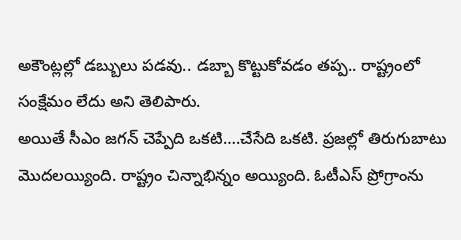అకౌంట్లల్లో డబ్బులు పడవు.. డబ్బా కొట్టుకోవడం తప్ప.. రాష్ట్రంలో సంక్షేమం లేదు అని తెలిపారు.
అయితే సీఎం జగన్ చెప్పేది ఒకటి….చేసేది ఒకటి. ప్రజల్లో తిరుగుబాటు మొదలయ్యింది. రాష్ట్రం చిన్నాభిన్నం అయ్యింది. ఓటీఎస్ ప్రోగ్రాంను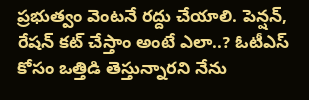ప్రభుత్వం వెంటనే రద్దు చేయాలి. పెన్షన్, రేషన్ కట్ చేస్తాం అంటే ఎలా..? ఓటీఎస్ కోసం ఒత్తిడి తెస్తున్నారని నేను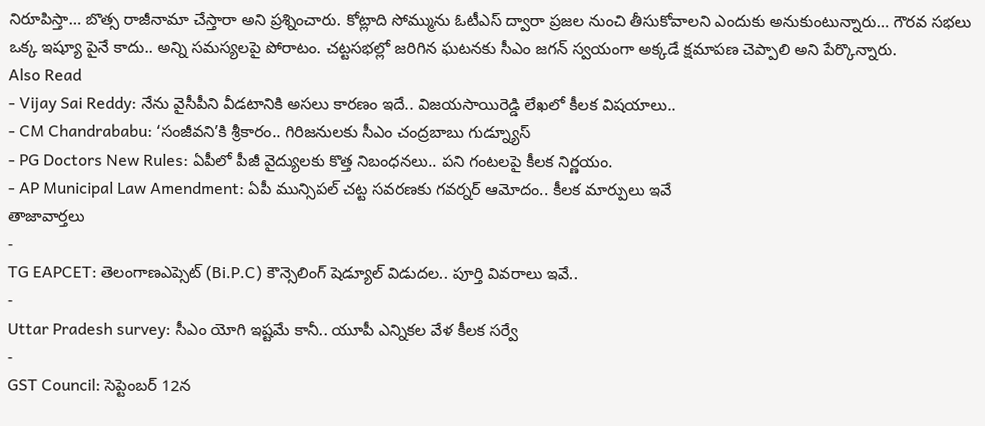నిరూపిస్తా… బొత్స రాజీనామా చేస్తారా అని ప్రశ్నించారు. కోట్లాది సోమ్మును ఓటీఎస్ ద్వారా ప్రజల నుంచి తీసుకోవాలని ఎందుకు అనుకుంటున్నారు… గౌరవ సభలు ఒక్క ఇష్యూ పైనే కాదు.. అన్ని సమస్యలపై పోరాటం. చట్టసభల్లో జరిగిన ఘటనకు సీఎం జగన్ స్వయంగా అక్కడే క్షమాపణ చెప్పాలి అని పేర్కొన్నారు.
Also Read
- Vijay Sai Reddy: నేను వైసీపీని వీడటానికి అసలు కారణం ఇదే.. విజయసాయిరెడ్డి లేఖలో కీలక విషయాలు..
- CM Chandrababu: ‘సంజీవని’కి శ్రీకారం.. గిరిజనులకు సీఎం చంద్రబాబు గుడ్న్యూస్
- PG Doctors New Rules: ఏపీలో పీజీ వైద్యులకు కొత్త నిబంధనలు.. పని గంటలపై కీలక నిర్ణయం.
- AP Municipal Law Amendment: ఏపీ మున్సిపల్ చట్ట సవరణకు గవర్నర్ ఆమోదం.. కీలక మార్పులు ఇవే
తాజావార్తలు
-
TG EAPCET: తెలంగాణఎప్సెట్ (Bi.P.C) కౌన్సెలింగ్ షెడ్యూల్ విడుదల.. పూర్తి వివరాలు ఇవే..
-
Uttar Pradesh survey: సీఎం యోగి ఇష్టమే కానీ.. యూపీ ఎన్నికల వేళ కీలక సర్వే
-
GST Council: సెప్టెంబర్ 12న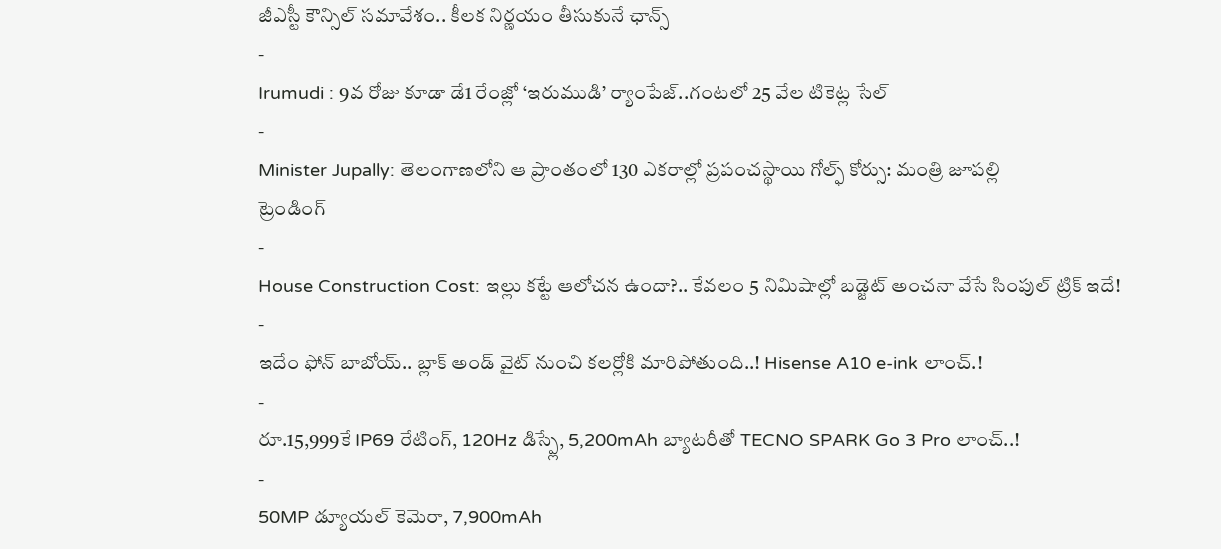జీఎస్టీ కౌన్సిల్ సమావేశం.. కీలక నిర్ణయం తీసుకునే ఛాన్స్
-
Irumudi : 9వ రోజు కూడా డే1 రేంజ్లో ‘ఇరుముడి’ ర్యాంపేజ్..గంటలో 25 వేల టికెట్ల సేల్
-
Minister Jupally: తెలంగాణలోని ఆ ప్రాంతంలో 130 ఎకరాల్లో ప్రపంచస్థాయి గోల్ఫ్ కోర్సు: మంత్రి జూపల్లి
ట్రెండింగ్
-
House Construction Cost: ఇల్లు కట్టే ఆలోచన ఉందా?.. కేవలం 5 నిమిషాల్లో బడ్జెట్ అంచనా వేసే సింపుల్ ట్రిక్ ఇదే!
-
ఇదేం ఫోన్ బాబోయ్.. బ్లాక్ అండ్ వైట్ నుంచి కలర్లోకి మారిపోతుంది..! Hisense A10 e-ink లాంచ్.!
-
రూ.15,999కే IP69 రేటింగ్, 120Hz డిస్ప్లే, 5,200mAh బ్యాటరీతో TECNO SPARK Go 3 Pro లాంచ్..!
-
50MP డ్యూయల్ కెమెరా, 7,900mAh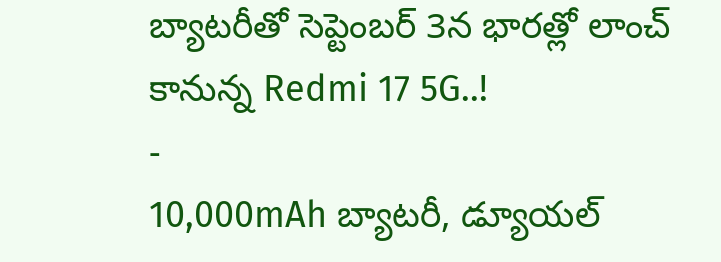బ్యాటరీతో సెప్టెంబర్ 3న భారత్లో లాంచ్ కానున్న Redmi 17 5G..!
-
10,000mAh బ్యాటరీ, డ్యూయల్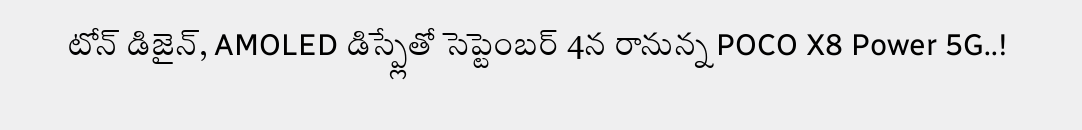టోన్ డిజైన్, AMOLED డిస్ప్లేతో సెప్టెంబర్ 4న రానున్న POCO X8 Power 5G..!